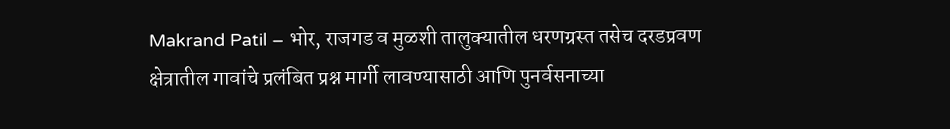Makrand Patil – भोर, राजगड व मुळशी तालुक्यातील धरणग्रस्त तसेच दरडप्रवण क्षेत्रातील गावांचे प्रलंबित प्रश्न मार्गी लावण्यासाठी आणि पुनर्वसनाच्या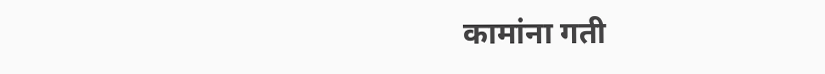कामांना गती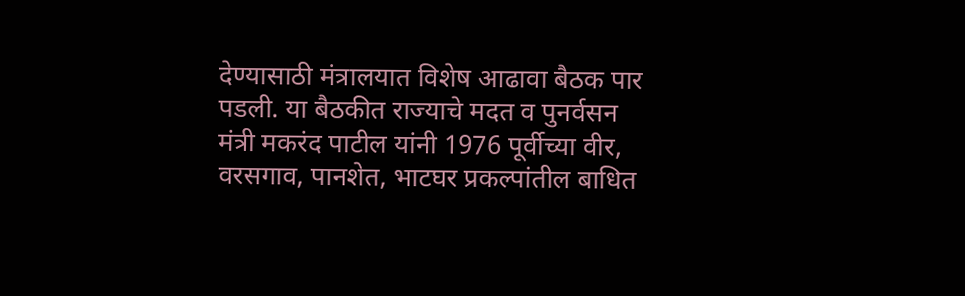देण्यासाठी मंत्रालयात विशेष आढावा बैठक पार पडली. या बैठकीत राज्याचे मदत व पुनर्वसन मंत्री मकरंद पाटील यांनी 1976 पूर्वीच्या वीर, वरसगाव, पानशेत, भाटघर प्रकल्पांतील बाधित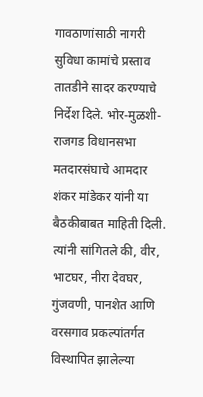गावठाणांसाठी नागरी सुविधा कामांचे प्रस्ताव तातडीने सादर करण्याचे निर्देश दिले. भोर-मुळशी-राजगड विधानसभा मतदारसंघाचे आमदार शंकर मांडेकर यांनी या बैठकीबाबत माहिती दिली. त्यांनी सांगितले की, वीर, भाटघर, नीरा देवघर, गुंजवणी, पानशेत आणि वरसगाव प्रकल्पांतर्गत विस्थापित झालेल्या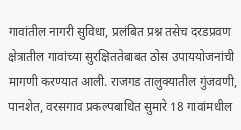गावांतील नागरी सुविधा, प्रलंबित प्रश्न तसेच दरडप्रवण क्षेत्रातील गावांच्या सुरक्षिततेबाबत ठोस उपाययोजनांची मागणी करण्यात आली. राजगड तालुक्यातील गुंजवणी, पानशेत, वरसगाव प्रकल्पबाधित सुमारे 18 गावांमधील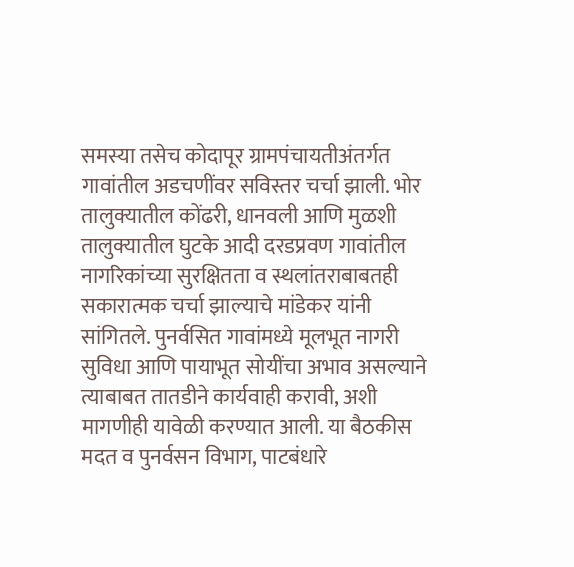समस्या तसेच कोदापूर ग्रामपंचायतीअंतर्गत गावांतील अडचणींवर सविस्तर चर्चा झाली. भोर तालुक्यातील कोंढरी, धानवली आणि मुळशी तालुक्यातील घुटके आदी दरडप्रवण गावांतील नागरिकांच्या सुरक्षितता व स्थलांतराबाबतही सकारात्मक चर्चा झाल्याचे मांडेकर यांनी सांगितले. पुनर्वसित गावांमध्ये मूलभूत नागरी सुविधा आणि पायाभूत सोयींचा अभाव असल्याने त्याबाबत तातडीने कार्यवाही करावी, अशी मागणीही यावेळी करण्यात आली. या बैठकीस मदत व पुनर्वसन विभाग, पाटबंधारे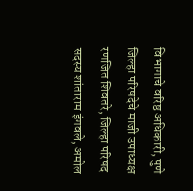विभागाचे वरिष्ठ अधिकारी, पुणे जिल्हा परिषदेचे माजी उपाध्यक्ष रणजित शिवतरे, जिल्हा परिषद सदस्य शांताराम इंगवले, अमोल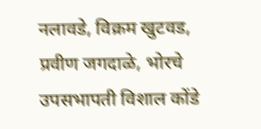नलावडे, विक्रम खुटवड, प्रवीण जगदाळे, भोरचे उपसभापती विशाल कोंडे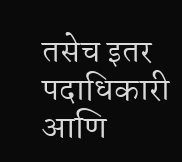तसेच इतर पदाधिकारी आणि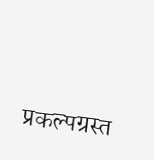प्रकल्पग्रस्त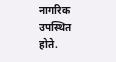नागरिक उपस्थित होते.